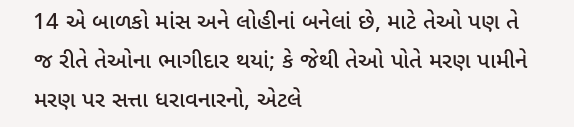14 એ બાળકો માંસ અને લોહીનાં બનેલાં છે, માટે તેઓ પણ તે જ રીતે તેઓના ભાગીદાર થયાં; કે જેથી તેઓ પોતે મરણ પામીને મરણ પર સત્તા ધરાવનારનો, એટલે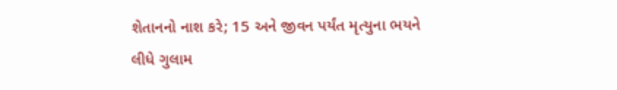શેતાનનો નાશ કરે; 15 અને જીવન પર્યંત મૃત્યુના ભયને લીધે ગુલામ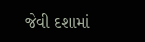જેવી દશામાં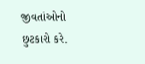જીવતાંઓનો છુટકારો કરે.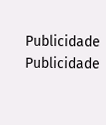Publicidade
Publicidade